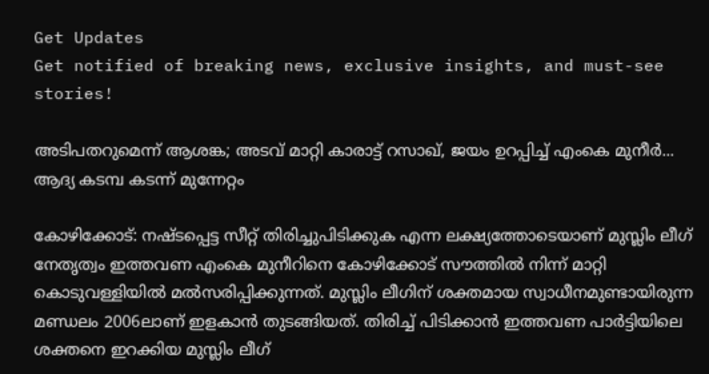Get Updates
Get notified of breaking news, exclusive insights, and must-see stories!

അടിപതറുമെന്ന് ആശങ്ക; അടവ് മാറ്റി കാരാട്ട് റസാഖ്, ജയം ഉറപ്പിച്ച് എംകെ മുനീര്‍... ആദ്യ കടമ്പ കടന്ന് മുന്നേറ്റം

കോഴിക്കോട്: നഷ്ടപ്പെട്ട സീറ്റ് തിരിച്ചുപിടിക്കുക എന്ന ലക്ഷ്യത്തോടെയാണ് മുസ്ലിം ലീഗ് നേതൃത്വം ഇത്തവണ എംകെ മുനീറിനെ കോഴിക്കോട് സൗത്തില്‍ നിന്ന് മാറ്റി കൊടുവള്ളിയില്‍ മല്‍സരിപ്പിക്കുന്നത്. മുസ്ലിം ലീഗിന് ശക്തമായ സ്വാധീനമുണ്ടായിരുന്ന മണ്ഡലം 2006ലാണ് ഇളകാന്‍ തുടങ്ങിയത്. തിരിച്ച് പിടിക്കാന്‍ ഇത്തവണ പാര്‍ട്ടിയിലെ ശക്തനെ ഇറക്കിയ മുസ്ലിം ലീഗ്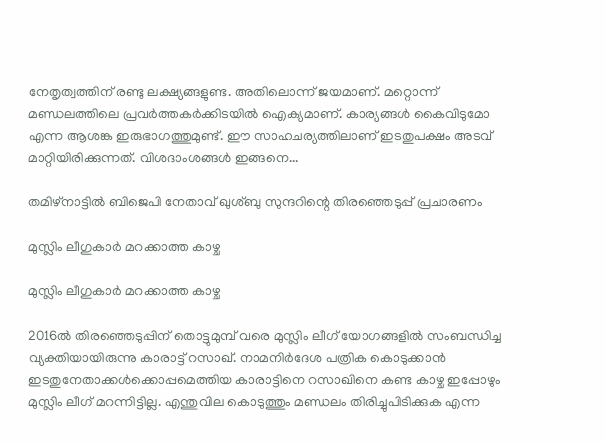നേതൃത്വത്തിന് രണ്ടു ലക്ഷ്യങ്ങളുണ്ട. അതിലൊന്ന് ജയമാണ്. മറ്റൊന്ന് മണ്ഡലത്തിലെ പ്രവര്‍ത്തകര്‍ക്കിടയില്‍ ഐക്യമാണ്. കാര്യങ്ങള്‍ കൈവിടുമോ എന്ന ആശങ്ക ഇരുഭാഗത്തുമുണ്ട്. ഈ സാഹചര്യത്തിലാണ് ഇടതുപക്ഷം അടവ് മാറ്റിയിരിക്കുന്നത്. വിശദാംശങ്ങള്‍ ഇങ്ങനെ...

തമിഴ്‌നാട്ടില്‍ ബിജെപി നേതാവ് ഖുശ്ബു സുന്ദറിന്റെ തിരഞ്ഞെടുപ്പ് പ്രചാരണം

മുസ്ലിം ലീഗുകാര്‍ മറക്കാത്ത കാഴ്ച

മുസ്ലിം ലീഗുകാര്‍ മറക്കാത്ത കാഴ്ച

2016ല്‍ തിരഞ്ഞെടുപ്പിന് തൊട്ടുമുമ്പ് വരെ മുസ്ലിം ലീഗ് യോഗങ്ങളില്‍ സംബന്ധിച്ച വ്യക്തിയായിരുന്നു കാരാട്ട് റസാഖ്. നാമനിര്‍ദേശ പത്രിക കൊടുക്കാന്‍ ഇടതുനേതാക്കള്‍ക്കൊപ്പമെത്തിയ കാരാട്ടിനെ റസാഖിനെ കണ്ട കാഴ്ച ഇപ്പോഴും മുസ്ലിം ലീഗ് മറന്നിട്ടില്ല. എന്തുവില കൊടുത്തും മണ്ഡലം തിരിച്ചുപിടിക്കുക എന്ന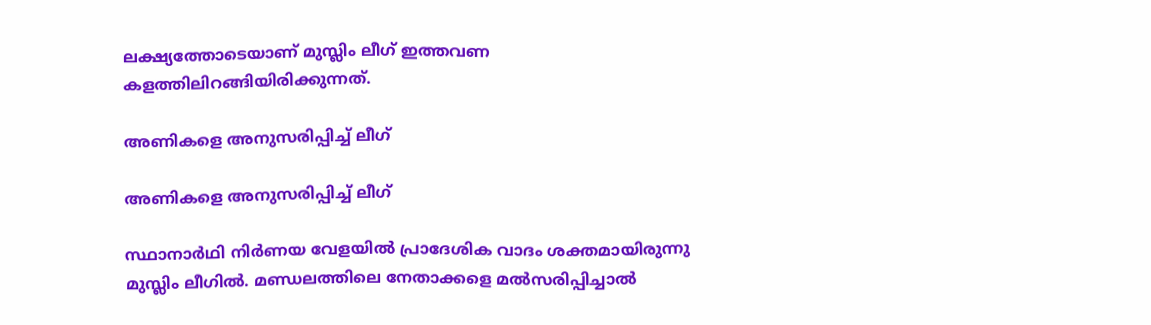ലക്ഷ്യത്തോടെയാണ് മുസ്ലിം ലീഗ് ഇത്തവണ കളത്തിലിറങ്ങിയിരിക്കുന്നത്.

അണികളെ അനുസരിപ്പിച്ച് ലീഗ്

അണികളെ അനുസരിപ്പിച്ച് ലീഗ്

സ്ഥാനാര്‍ഥി നിര്‍ണയ വേളയില്‍ പ്രാദേശിക വാദം ശക്തമായിരുന്നു മുസ്ലിം ലീഗില്‍. മണ്ഡലത്തിലെ നേതാക്കളെ മല്‍സരിപ്പിച്ചാല്‍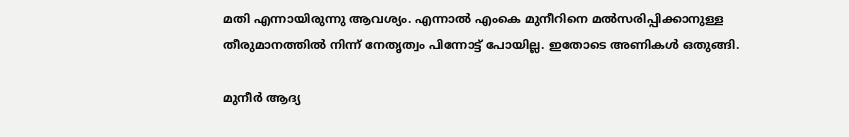മതി എന്നായിരുന്നു ആവശ്യം. എന്നാല്‍ എംകെ മുനീറിനെ മല്‍സരിപ്പിക്കാനുള്ള തീരുമാനത്തില്‍ നിന്ന് നേതൃത്വം പിന്നോട്ട് പോയില്ല. ഇതോടെ അണികള്‍ ഒതുങ്ങി.

മുനീര്‍ ആദ്യ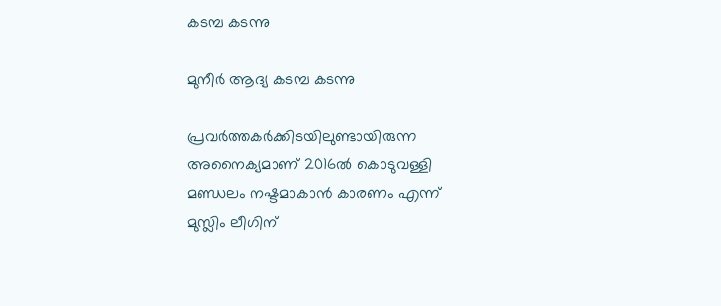കടമ്പ കടന്നു

മുനീര്‍ ആദ്യ കടമ്പ കടന്നു

പ്രവര്‍ത്തകര്‍ക്കിടയിലുണ്ടായിരുന്ന അനൈക്യമാണ് 2016ല്‍ കൊടുവള്ളി മണ്ഡലം നഷ്ടമാകാന്‍ കാരണം എന്ന് മുസ്ലിം ലീഗിന്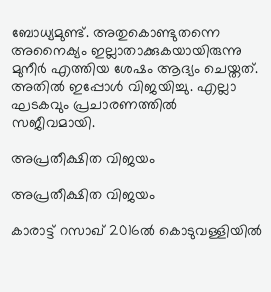ബോധ്യമുണ്ട്. അതുകൊണ്ടുതന്നെ അനൈക്യം ഇല്ലാതാക്കുകയായിരുന്നു മുനീര്‍ എത്തിയ ശേഷം ആദ്യം ചെയ്തത്. അതില്‍ ഇപ്പോള്‍ വിജയിച്ചു. എല്ലാ ഘടകവും പ്രചാരണത്തില്‍ സജീവമായി.

അപ്രതീക്ഷിത വിജയം

അപ്രതീക്ഷിത വിജയം

കാരാട്ട് റസാഖ് 2016ല്‍ കൊടുവള്ളിയില്‍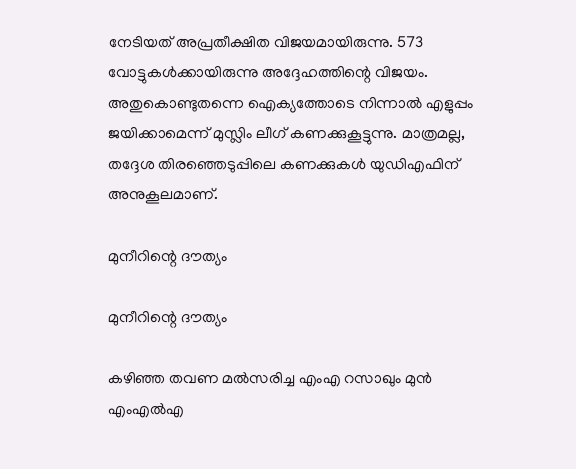നേടിയത് അപ്രതീക്ഷിത വിജയമായിരുന്നു. 573 വോട്ടുകള്‍ക്കായിരുന്നു അദ്ദേഹത്തിന്റെ വിജയം. അതുകൊണ്ടുതന്നെ ഐക്യത്തോടെ നിന്നാല്‍ എളുപ്പം ജയിക്കാമെന്ന് മുസ്ലിം ലീഗ് കണക്കുകൂട്ടുന്നു. മാത്രമല്ല, തദ്ദേശ തിരഞ്ഞെടുപ്പിലെ കണക്കുകള്‍ യുഡിഎഫിന് അനുകൂലമാണ്.

മുനീറിന്റെ ദൗത്യം

മുനീറിന്റെ ദൗത്യം

കഴിഞ്ഞ തവണ മല്‍സരിച്ച എംഎ റസാഖും മുന്‍ എംഎല്‍എ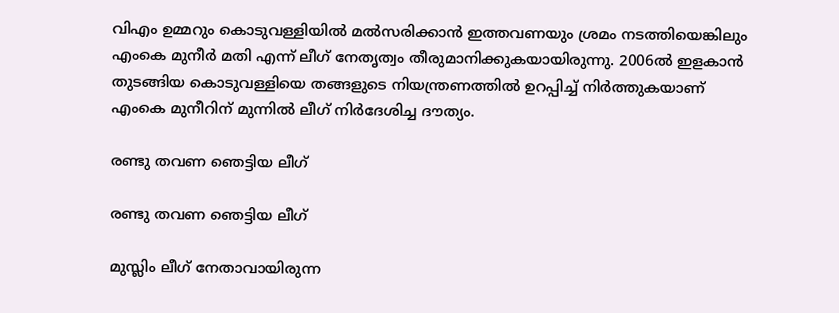വിഎം ഉമ്മറും കൊടുവള്ളിയില്‍ മല്‍സരിക്കാന്‍ ഇത്തവണയും ശ്രമം നടത്തിയെങ്കിലും എംകെ മുനീര്‍ മതി എന്ന് ലീഗ് നേതൃത്വം തീരുമാനിക്കുകയായിരുന്നു. 2006ല്‍ ഇളകാന്‍ തുടങ്ങിയ കൊടുവള്ളിയെ തങ്ങളുടെ നിയന്ത്രണത്തില്‍ ഉറപ്പിച്ച് നിര്‍ത്തുകയാണ് എംകെ മുനീറിന് മുന്നില്‍ ലീഗ് നിര്‍ദേശിച്ച ദൗത്യം.

രണ്ടു തവണ ഞെട്ടിയ ലീഗ്

രണ്ടു തവണ ഞെട്ടിയ ലീഗ്

മുസ്ലിം ലീഗ് നേതാവായിരുന്ന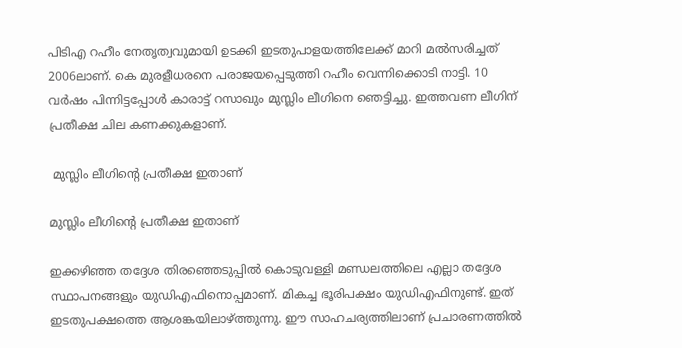പിടിഎ റഹീം നേതൃത്വവുമായി ഉടക്കി ഇടതുപാളയത്തിലേക്ക് മാറി മല്‍സരിച്ചത് 2006ലാണ്. കെ മുരളീധരനെ പരാജയപ്പെടുത്തി റഹീം വെന്നിക്കൊടി നാട്ടി. 10 വര്‍ഷം പിന്നിട്ടപ്പോള്‍ കാരാട്ട് റസാഖും മുസ്ലിം ലീഗിനെ ഞെട്ടിച്ചു. ഇത്തവണ ലീഗിന് പ്രതീക്ഷ ചില കണക്കുകളാണ്.

 മുസ്ലിം ലീഗിന്റെ പ്രതീക്ഷ ഇതാണ്

മുസ്ലിം ലീഗിന്റെ പ്രതീക്ഷ ഇതാണ്

ഇക്കഴിഞ്ഞ തദ്ദേശ തിരഞ്ഞെടുപ്പില്‍ കൊടുവള്ളി മണ്ഡലത്തിലെ എല്ലാ തദ്ദേശ സ്ഥാപനങ്ങളും യുഡിഎഫിനൊപ്പമാണ്. മികച്ച ഭൂരിപക്ഷം യുഡിഎഫിനുണ്ട്. ഇത് ഇടതുപക്ഷത്തെ ആശങ്കയിലാഴ്ത്തുന്നു. ഈ സാഹചര്യത്തിലാണ് പ്രചാരണത്തില്‍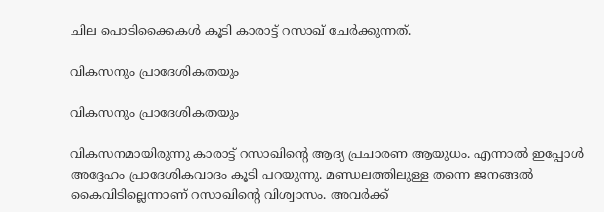ചില പൊടിക്കൈകള്‍ കൂടി കാരാട്ട് റസാഖ് ചേര്‍ക്കുന്നത്.

വികസനും പ്രാദേശികതയും

വികസനും പ്രാദേശികതയും

വികസനമായിരുന്നു കാരാട്ട് റസാഖിന്റെ ആദ്യ പ്രചാരണ ആയുധം. എന്നാല്‍ ഇപ്പോള്‍ അദ്ദേഹം പ്രാദേശികവാദം കൂടി പറയുന്നു. മണ്ഡലത്തിലുള്ള തന്നെ ജനങ്ങല്‍ കൈവിടില്ലെന്നാണ് റസാഖിന്റെ വിശ്വാസം. അവര്‍ക്ക്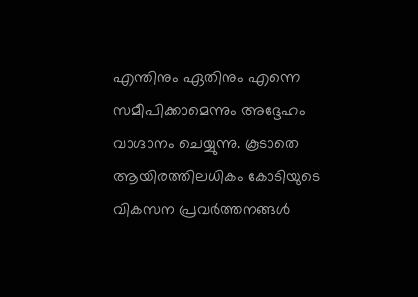എന്തിനും ഏതിനും എന്നെ സമീപിക്കാമെന്നും അദ്ദേഹം വാഗ്ദാനം ചെയ്യുന്നു. കൂടാതെ ആയിരത്തിലധികം കോടിയുടെ വികസന പ്രവര്‍ത്തനങ്ങള്‍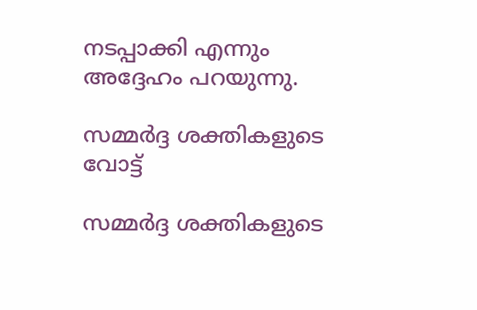നടപ്പാക്കി എന്നും അദ്ദേഹം പറയുന്നു.

സമ്മര്‍ദ്ദ ശക്തികളുടെ വോട്ട്

സമ്മര്‍ദ്ദ ശക്തികളുടെ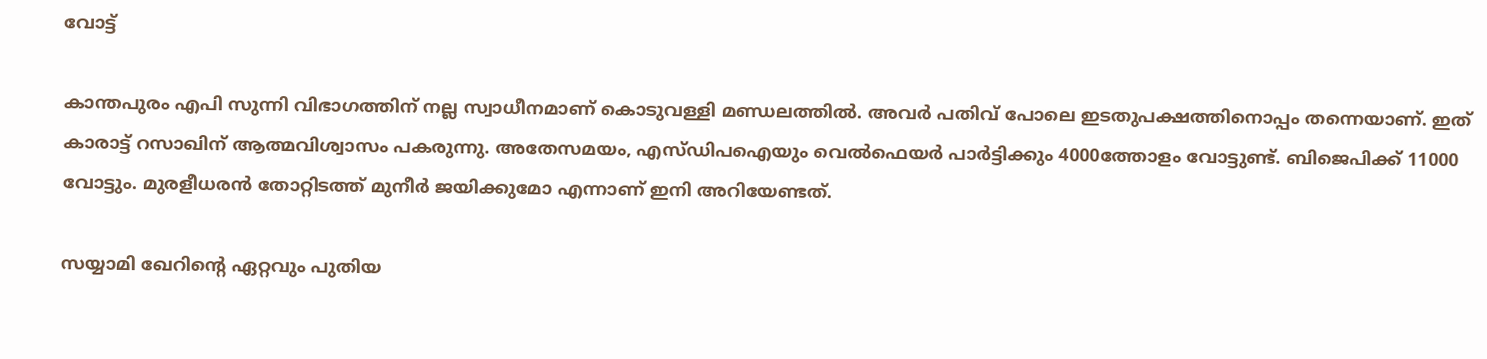വോട്ട്

കാന്തപുരം എപി സുന്നി വിഭാഗത്തിന് നല്ല സ്വാധീനമാണ് കൊടുവള്ളി മണ്ഡലത്തില്‍. അവര്‍ പതിവ് പോലെ ഇടതുപക്ഷത്തിനൊപ്പം തന്നെയാണ്. ഇത് കാരാട്ട് റസാഖിന് ആത്മവിശ്വാസം പകരുന്നു. അതേസമയം, എസ്ഡിപഐയും വെല്‍ഫെയര്‍ പാര്‍ട്ടിക്കും 4000ത്തോളം വോട്ടുണ്ട്. ബിജെപിക്ക് 11000 വോട്ടും. മുരളീധരന്‍ തോറ്റിടത്ത് മുനീര്‍ ജയിക്കുമോ എന്നാണ് ഇനി അറിയേണ്ടത്.

സയ്യാമി ഖേറിന്റെ ഏറ്റവും പുതിയ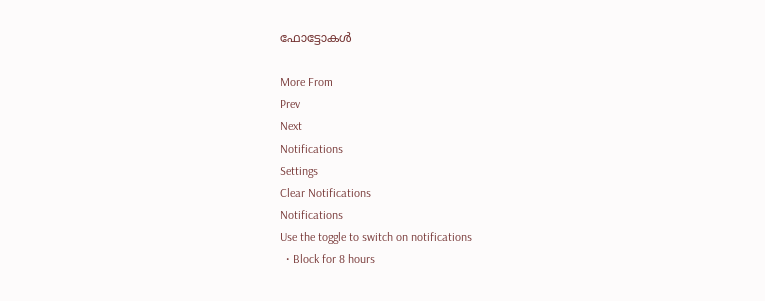ഫോട്ടോകള്‍

More From
Prev
Next
Notifications
Settings
Clear Notifications
Notifications
Use the toggle to switch on notifications
  • Block for 8 hours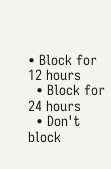• Block for 12 hours
  • Block for 24 hours
  • Don't block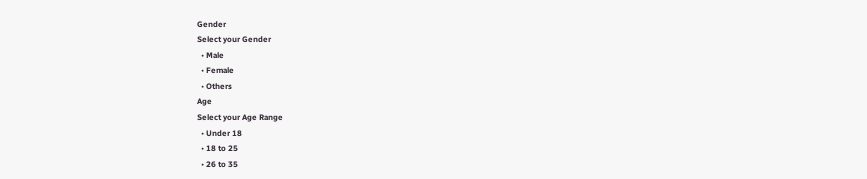Gender
Select your Gender
  • Male
  • Female
  • Others
Age
Select your Age Range
  • Under 18
  • 18 to 25
  • 26 to 35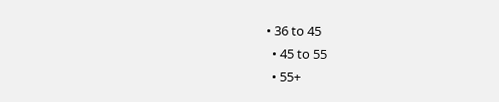• 36 to 45
  • 45 to 55
  • 55+